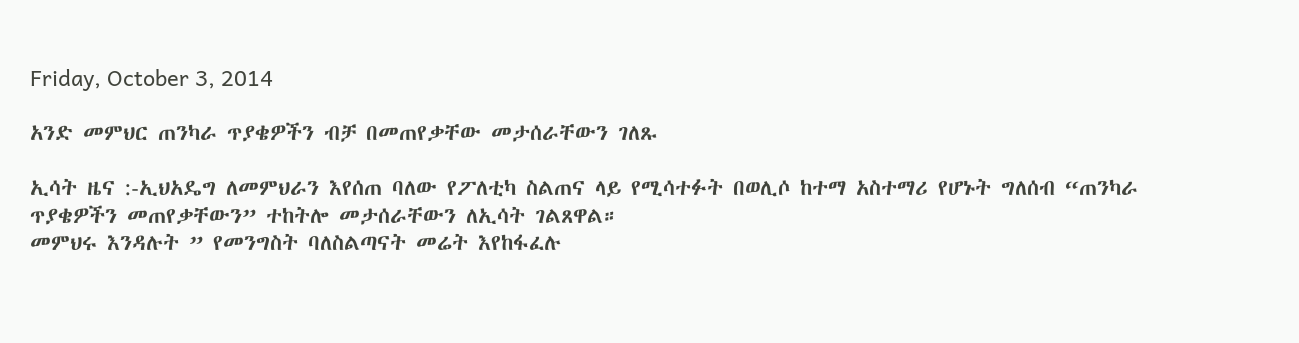Friday, October 3, 2014

አንድ መምህር ጠንካራ ጥያቄዎችን ብቻ በመጠየቃቸው መታሰራቸውን ገለጹ

ኢሳት ዜና :-ኢህአዴግ ለመምህራን እየሰጠ ባለው የፖለቲካ ስልጠና ላይ የሚሳተፉት በወሊሶ ከተማ አስተማሪ የሆኑት ግለሰብ “ጠንካራ ጥያቄዎችን መጠየቃቸውን” ተከትሎ መታሰራቸውን ለኢሳት ገልጸዋል።
መምህሩ እንዳሉት ” የመንግስት ባለስልጣናት መሬት እየከፋፈሉ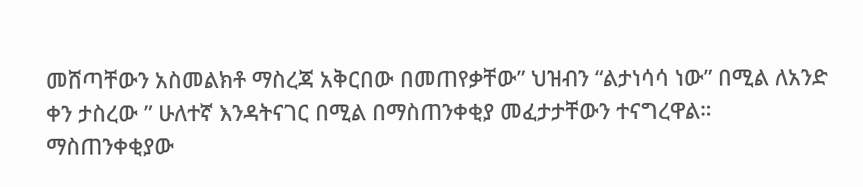መሸጣቸውን አስመልክቶ ማስረጃ አቅርበው በመጠየቃቸው” ህዝብን “ልታነሳሳ ነው” በሚል ለአንድ ቀን ታስረው ” ሁለተኛ እንዳትናገር በሚል በማስጠንቀቂያ መፈታታቸውን ተናግረዋል።
ማስጠንቀቂያው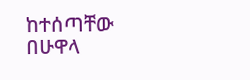ከተሰጣቸው በሁዋላ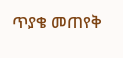ጥያቄ መጠየቅ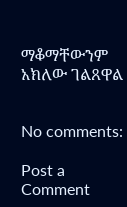ማቆማቸውንም አክለው ገልጸዋል


No comments:

Post a Comment